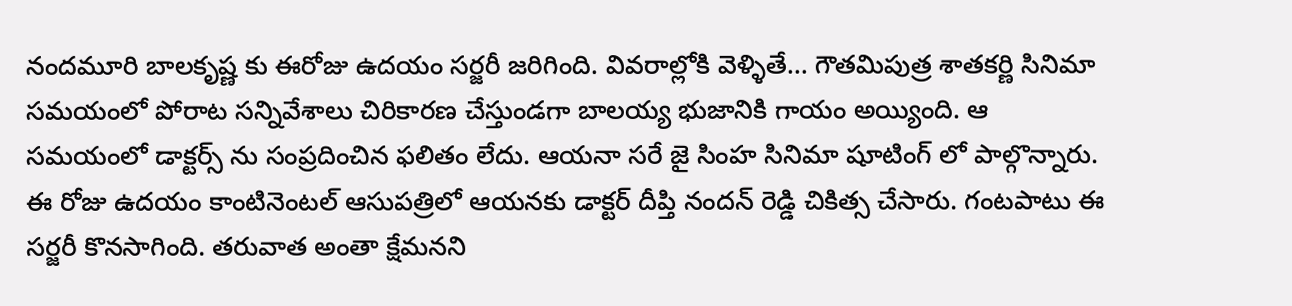నందమూరి బాలకృష్ణ కు ఈరోజు ఉదయం సర్జరీ జరిగింది. వివరాల్లోకి వెళ్ళితే… గౌతమిపుత్ర శాతకర్ణి సినిమా సమయంలో పోరాట సన్నివేశాలు చిరికారణ చేస్తుండగా బాలయ్య భుజానికి గాయం అయ్యింది. ఆ సమయంలో డాక్టర్స్ ను సంప్రదించిన ఫలితం లేదు. ఆయనా సరే జై సింహ సినిమా షూటింగ్ లో పాల్గొన్నారు.
ఈ రోజు ఉదయం కాంటినెంటల్ ఆసుపత్రిలో ఆయనకు డాక్టర్ దీప్తి నందన్ రెడ్డి చికిత్స చేసారు. గంటపాటు ఈ సర్జరీ కొనసాగింది. తరువాత అంతా క్షేమనని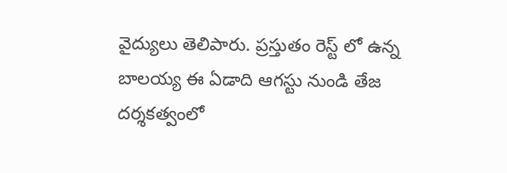వైద్యులు తెలిపారు. ప్రస్తుతం రెస్ట్ లో ఉన్న బాలయ్య ఈ ఏడాది ఆగస్టు నుండి తేజ దర్శకత్వంలో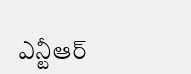ఎన్టీఆర్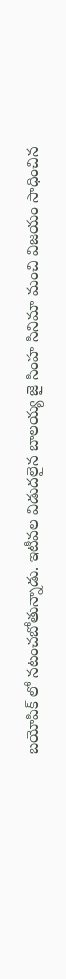బయోపిక్ లో నటంచబోతున్నాడు. ఇటీవల విడుదలైన బాలయ్య జై సింహ సినిమా మంచి విజయం సాధించిన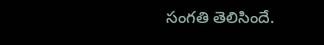సంగతి తెలిసిందే.